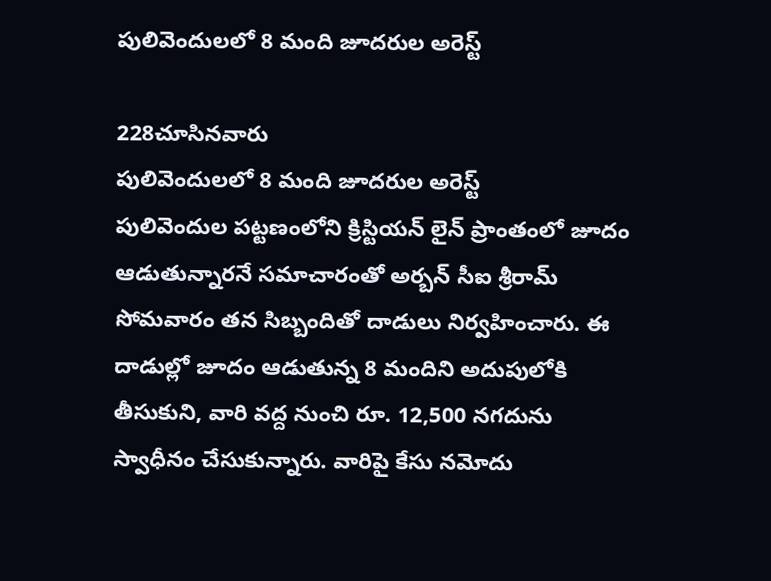పులివెందులలో 8 మంది జూదరుల అరెస్ట్

228చూసినవారు
పులివెందులలో 8 మంది జూదరుల అరెస్ట్
పులివెందుల పట్టణంలోని క్రిస్టియన్ లైన్ ప్రాంతంలో జూదం ఆడుతున్నారనే సమాచారంతో అర్బన్ సీఐ శ్రీరామ్ సోమవారం తన సిబ్బందితో దాడులు నిర్వహించారు. ఈ దాడుల్లో జూదం ఆడుతున్న 8 మందిని అదుపులోకి తీసుకుని, వారి వద్ద నుంచి రూ. 12,500 నగదును స్వాధీనం చేసుకున్నారు. వారిపై కేసు నమోదు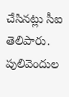చేసినట్లు సీఐ తెలిపారు. పులివెందుల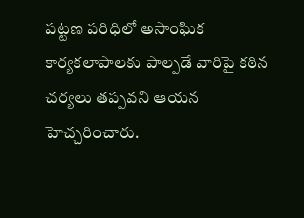పట్టణ పరిధిలో అసాంఘిక కార్యకలాపాలకు పాల్పడే వారిపై కఠిన చర్యలు తప్పవని ఆయన హెచ్చరించారు.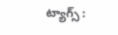ట్యాగ్స్ :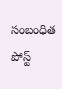సంబంధిత పోస్ట్